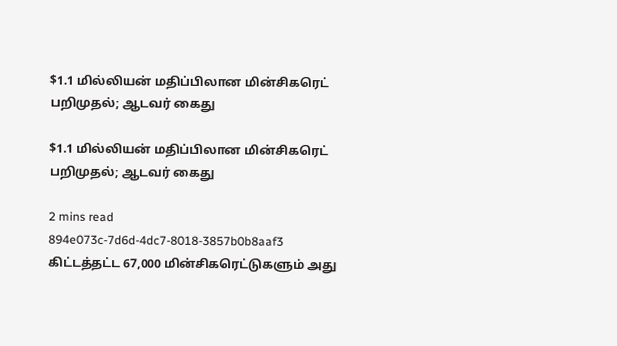$1.1 மில்லியன் மதிப்பிலான மின்சிகரெட் பறிமுதல்; ஆடவர் கைது

$1.1 மில்லியன் மதிப்பிலான மின்சிகரெட் பறிமுதல்; ஆடவர் கைது

2 mins read
894e073c-7d6d-4dc7-8018-3857b0b8aaf3
கிட்டத்தட்ட 67,000 மின்சிகரெட்டுகளும் அது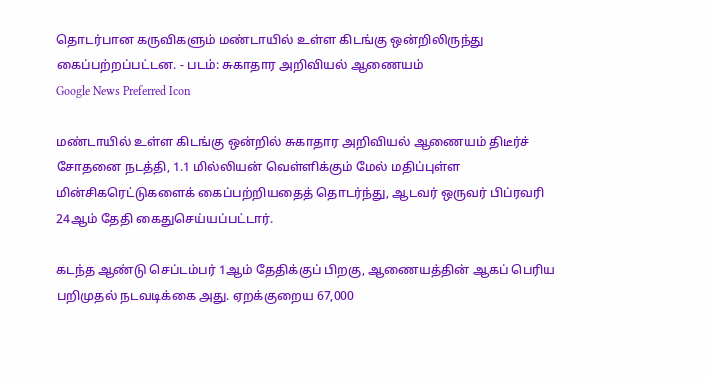தொடர்பான கருவிகளும் மண்டாயில் உள்ள கிடங்கு ஒன்றிலிருந்து கைப்பற்றப்பட்டன. - படம்: சுகாதார அறிவியல் ஆணையம்
Google News Preferred Icon

மண்டாயில் உள்ள கிடங்கு ஒன்றில் சுகாதார அறிவியல் ஆணையம் திடீர்ச் சோதனை நடத்தி, 1.1 மில்லியன் வெள்ளிக்கும் மேல் மதிப்புள்ள மின்சிகரெட்டுகளைக் கைப்பற்றியதைத் தொடர்ந்து, ஆடவர் ஒருவர் பிப்ரவரி 24ஆம் தேதி கைதுசெய்யப்பட்டார்.

கடந்த ஆண்டு செப்டம்பர் 1ஆம் தேதிக்குப் பிறகு, ஆணையத்தின் ஆகப் பெரிய பறிமுதல் நடவடிக்கை அது. ஏறக்குறைய 67,000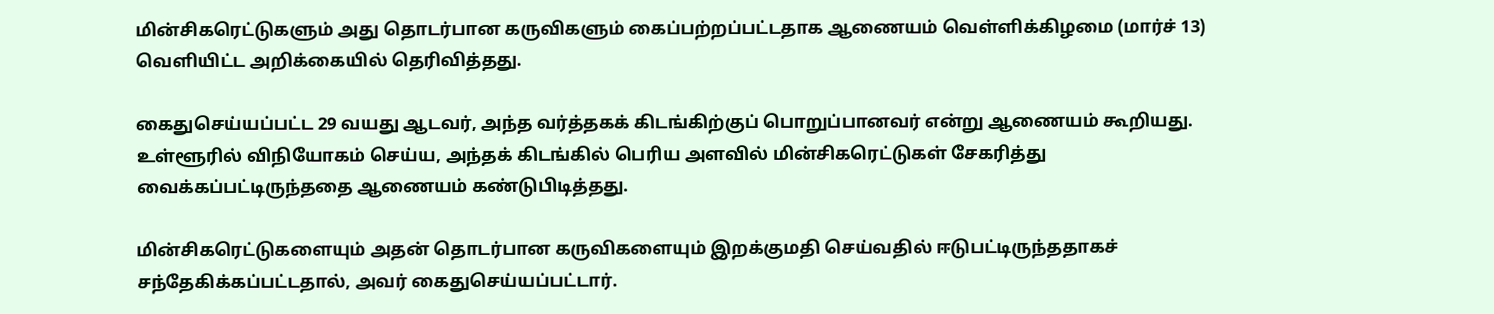மின்சிகரெட்டுகளும் அது தொடர்பான கருவிகளும் கைப்பற்றப்பட்டதாக ஆணையம் வெள்ளிக்கிழமை (மார்ச் 13) வெளியிட்ட அறிக்கையில் தெரிவித்தது.

கைதுசெய்யப்பட்ட 29 வயது ஆடவர், அந்த வர்த்தகக் கிடங்கிற்குப் பொறுப்பானவர் என்று ஆணையம் கூறியது. உள்ளூரில் விநியோகம் செய்ய, அந்தக் கிடங்கில் பெரிய அளவில் மின்சிகரெட்டுகள் சேகரித்து வைக்கப்பட்டிருந்ததை ஆணையம் கண்டுபிடித்தது.

மின்சிகரெட்டுகளையும் அதன் தொடர்பான கருவிகளையும் இறக்குமதி செய்வதில் ஈடுபட்டிருந்ததாகச் சந்தேகிக்கப்பட்டதால், அவர் கைதுசெய்யப்பட்டார்.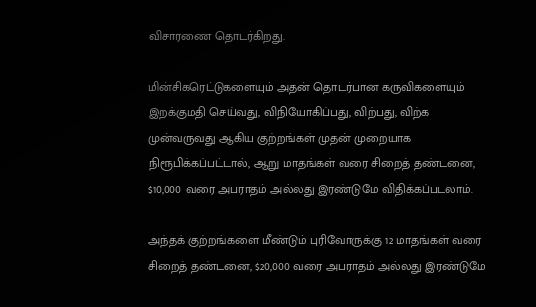விசாரணை தொடர்கிறது.

மின்சிகரெட்டுகளையும் அதன் தொடர்பான கருவிகளையும் இறக்குமதி செய்வது, விநியோகிப்பது, விற்பது, விற்க முன்வருவது ஆகிய குற்றங்கள் முதன் முறையாக நிரூபிக்கப்பட்டால், ஆறு மாதங்கள் வரை சிறைத் தண்டனை, $10,000 வரை அபராதம் அல்லது இரண்டுமே விதிக்கப்படலாம்.

அந்தக் குற்றங்களை மீண்டும் புரிவோருக்கு 12 மாதங்கள் வரை சிறைத் தண்டனை, $20,000 வரை அபராதம் அல்லது இரண்டுமே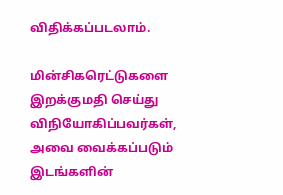விதிக்கப்படலாம்.

மின்சிகரெட்டுகளை இறக்குமதி செய்து விநியோகிப்பவர்கள், அவை வைக்கப்படும் இடங்களின்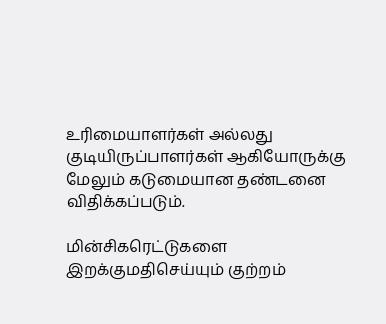உரிமையாளர்கள் அல்லது குடியிருப்பாளர்கள் ஆகியோருக்கு மேலும் கடுமையான தண்டனை விதிக்கப்படும்.

மின்சிகரெட்டுகளை இறக்குமதிசெய்யும் குற்றம்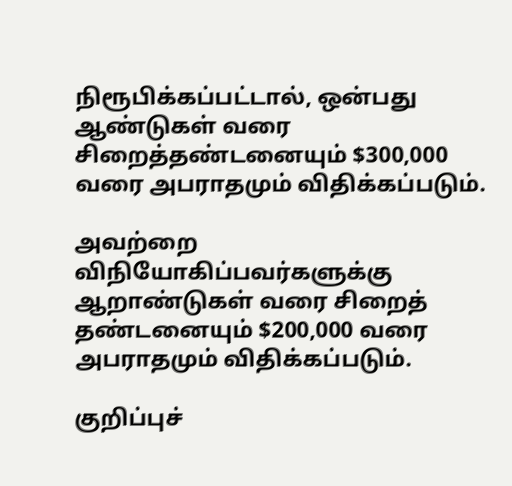நிரூபிக்கப்பட்டால், ஒன்பது ஆண்டுகள் வரை சிறைத்தண்டனையும் $300,000 வரை அபராதமும் விதிக்கப்படும்.

அவற்றை விநியோகிப்பவர்களுக்கு ஆறாண்டுகள் வரை சிறைத் தண்டனையும் $200,000 வரை அபராதமும் விதிக்கப்படும்.

குறிப்புச்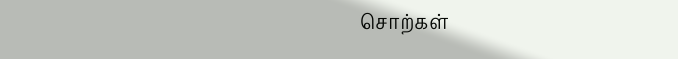சொற்கள்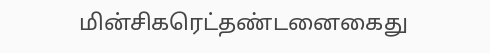மின்சிகரெட்தண்டனைகைது